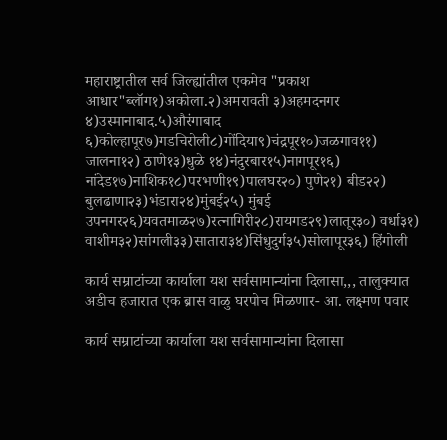महाराष्ट्रातील सर्व जिल्ह्यांतील एकमेव "प्रकाश आधार"ब्लॉग१)अकोला.२)अमरावती ३)अहमदनगर ४)उस्मानाबाद.५)औरंगाबाद ६)कोल्हापूर७)गडचिरोली८)गोंदिया९)चंद्रपूर१०)जळगाव११) जालना१२) ठाणे१३)धुळे १४)नंदुरबार१५)नागपूर१६) नांदेड१७)नाशिक१८)परभणी१९)पालघर२०) पुणे२१) बीड२२) बुलढाणा२३)भंडारा२४)मुंबई२५) मुंबई उपनगर२६)यवतमाळ२७)रत्‍नागिरी२८)रायगड२९)लातूर३०) वर्धा३१) वाशीम३२)सांगली३३)सातारा३४)सिंधुदुर्ग३५)सोलापूर३६) हिंगोली

कार्य सम्राटांच्या कार्याला यश सर्वसामान्यांना दिलासा,,, तालुक्यात अडीच हजारात एक ब्रास वाळु घरपोच मिळणार- आ. लक्ष्मण पवार

कार्य सम्राटांच्या कार्याला यश सर्वसामान्यांना दिलासा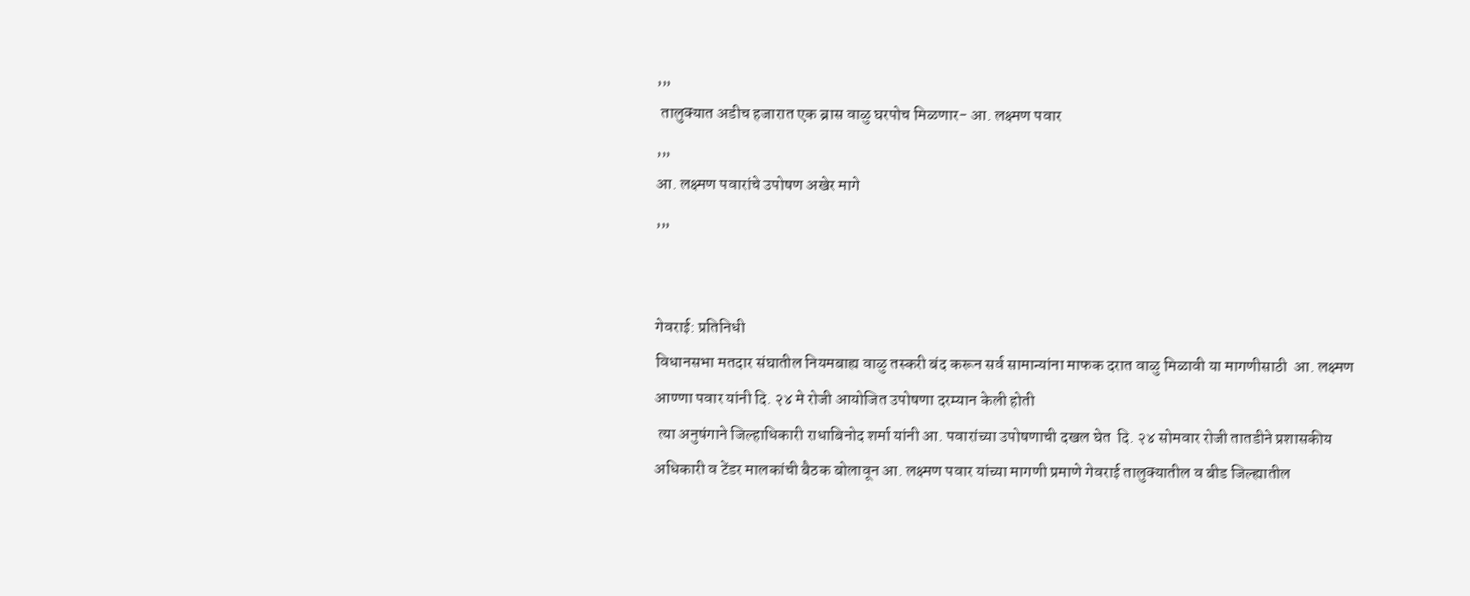,,,
 तालुक्यात अडीच हजारात एक ब्रास वाळु घरपोच मिळणार- आ. लक्ष्मण पवार
,,,
आ. लक्ष्मण पवारांचे उपोषण अखेर मागे
,,,


गेवराई: प्रतिनिधी
विधानसभा मतदार संघातील नियमबाह्य वाळु तस्करी बंद करून सर्व सामान्यांना माफक दरात वाळु मिळावी या मागणीसाठी  आ. लक्ष्मण आण्णा पवार यांनी दि. २४ मे रोजी आयोजित उपोषणा दरम्यान केली होती
 त्या अनुषंगाने जिल्हाधिकारी राधाबिनोद शर्मा यांनी आ. पवारांच्या उपोषणाची दखल घेत  दि. २४ सोमवार रोजी तातडीने प्रशासकीय अधिकारी व टेंडर मालकांची बैठक बोलावून आ. लक्ष्मण पवार यांच्या मागणी प्रमाणे गेवराई तालुक्यातील व बीड जिल्ह्यातील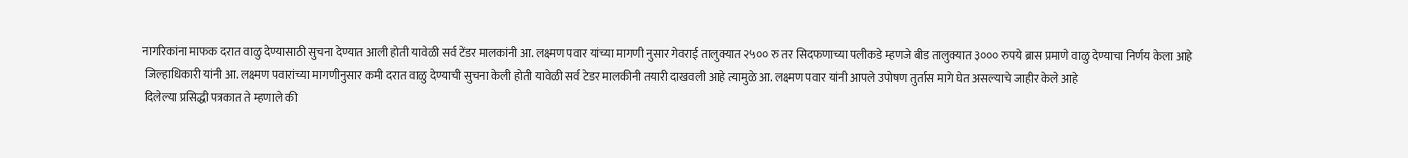नागरिकांना माफक दरात वाळु देण्यासाठी सुचना देण्यात आली होती यावेळी सर्व टेंडर मालकांनी आ. लक्ष्मण पवार यांच्या मागणी नुसार गेवराई तालुक्यात २५०० रु तर सिदफणाच्या पलीकडे म्हणजे बीड तालुक्यात ३००० रुपये ब्रास प्रमाणे वाळु देण्याचा निर्णय केला आहे
 जिल्हाधिकारी यांनी आ. लक्ष्मण पवारांच्या मागणीनुसार कमी दरात वाळु देण्याची सुचना केली होती यावेळी सर्व टेडर मालकीनी तयारी दाखवली आहे त्यामुळे आ. लक्ष्मण पवार यांनी आपले उपोषण तुर्तास मागे घेत असल्याचे जाहीर केले आहे
 दिलेल्या प्रसिद्धी पत्रकात ते म्हणाले की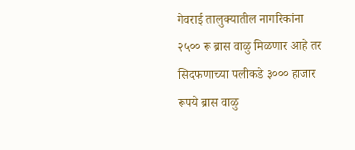गेवराई तालुक्यातील नागरिकांना २५०० रू ब्रास वाळु मिळणार आहे तर सिदफणाच्या पलीकडे ३००० हाजार रूपये ब्रास वाळु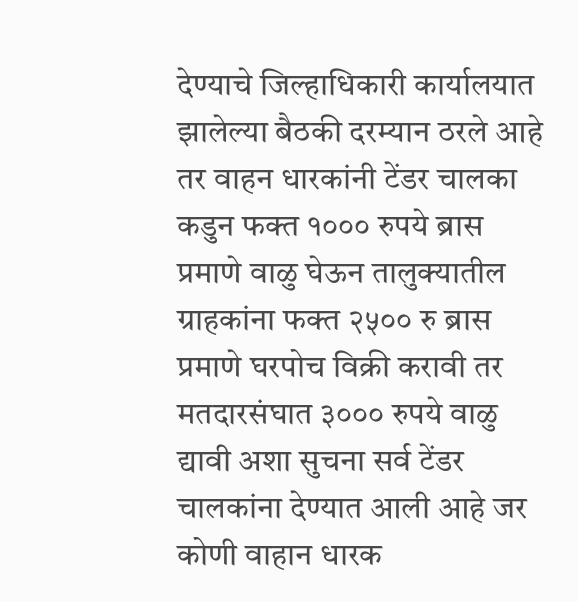देण्याचे जिल्हाधिकारी कार्यालयात झालेल्या बैठकी दरम्यान ठरले आहे तर वाहन धारकांनी टेंडर चालका कडुन फक्त १००० रुपये ब्रास प्रमाणे वाळु घेऊन तालुक्यातील ग्राहकांना फक्त २५०० रु ब्रास प्रमाणे घरपोच विक्री करावी तर मतदारसंघात ३००० रुपये वाळु द्यावी अशा सुचना सर्व टेंडर चालकांना देण्यात आली आहे जर कोणी वाहान धारक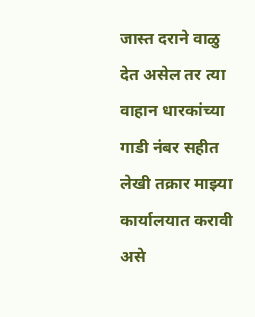जास्त दराने वाळु देत असेल तर त्या वाहान धारकांच्या गाडी नंबर सहीत लेखी तक्रार माझ्या कार्यालयात करावी असे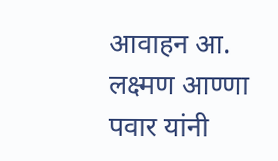आवाहन आ. लक्ष्मण आण्णा पवार यांनी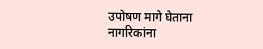उपोषण मागे घेताना नागरिकांना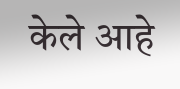केले आहे